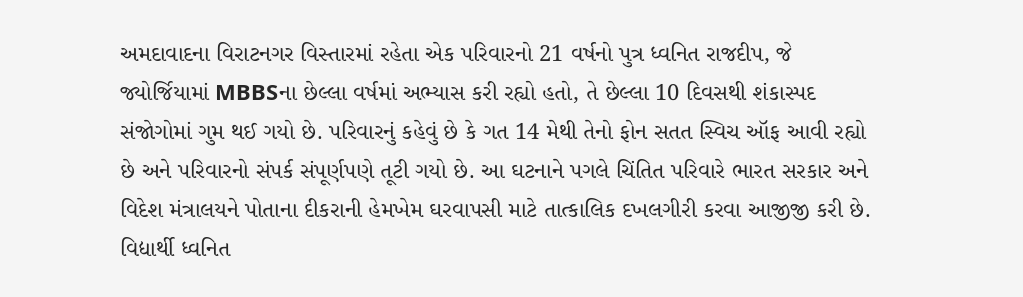અમદાવાદના વિરાટનગર વિસ્તારમાં રહેતા એક પરિવારનો 21 વર્ષનો પુત્ર ધ્વનિત રાજદીપ, જે જ્યોર્જિયામાં MBBSના છેલ્લા વર્ષમાં અભ્યાસ કરી રહ્યો હતો, તે છેલ્લા 10 દિવસથી શંકાસ્પદ સંજોગોમાં ગુમ થઈ ગયો છે. પરિવારનું કહેવું છે કે ગત 14 મેથી તેનો ફોન સતત સ્વિચ ઑફ આવી રહ્યો છે અને પરિવારનો સંપર્ક સંપૂર્ણપણે તૂટી ગયો છે. આ ઘટનાને પગલે ચિંતિત પરિવારે ભારત સરકાર અને વિદેશ મંત્રાલયને પોતાના દીકરાની હેમખેમ ઘરવાપસી માટે તાત્કાલિક દખલગીરી કરવા આજીજી કરી છે.
વિદ્યાર્થી ધ્વનિત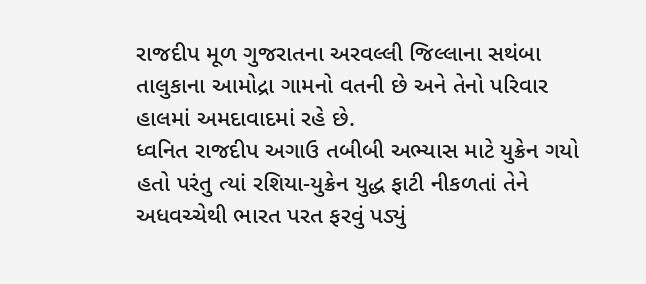રાજદીપ મૂળ ગુજરાતના અરવલ્લી જિલ્લાના સથંબા તાલુકાના આમોદ્રા ગામનો વતની છે અને તેનો પરિવાર હાલમાં અમદાવાદમાં રહે છે.
ધ્વનિત રાજદીપ અગાઉ તબીબી અભ્યાસ માટે યુક્રેન ગયો હતો પરંતુ ત્યાં રશિયા-યુક્રેન યુદ્ધ ફાટી નીકળતાં તેને અધવચ્ચેથી ભારત પરત ફરવું પડ્યું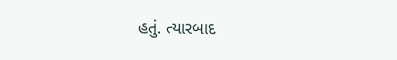હતું. ત્યારબાદ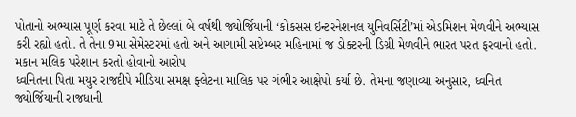પોતાનો અભ્યાસ પૂર્ણ કરવા માટે તે છેલ્લાં બે વર્ષથી જ્યોર્જિયાની ‘કોકસસ ઇન્ટરનેશનલ યુનિવર્સિટી’માં એડમિશન મેળવીને અભ્યાસ કરી રહ્યો હતો. તે તેના 9મા સેમેસ્ટરમાં હતો અને આગામી સપ્ટેમ્બર મહિનામાં જ ડોક્ટરની ડિગ્રી મેળવીને ભારત પરત ફરવાનો હતો.
મકાન મલિક પરેશાન કરતો હોવાનો આરોપ
ધ્વનિતના પિતા મયુર રાજદીપે મીડિયા સમક્ષ ફ્લેટના માલિક પર ગંભીર આક્ષેપો કર્યા છે. તેમના જણાવ્યા અનુસાર, ધ્વનિત જ્યોર્જિયાની રાજધાની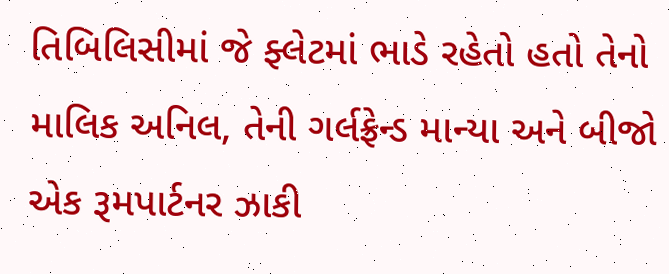તિબિલિસીમાં જે ફ્લેટમાં ભાડે રહેતો હતો તેનો માલિક અનિલ, તેની ગર્લફ્રેન્ડ માન્યા અને બીજો એક રૂમપાર્ટનર ઝાકી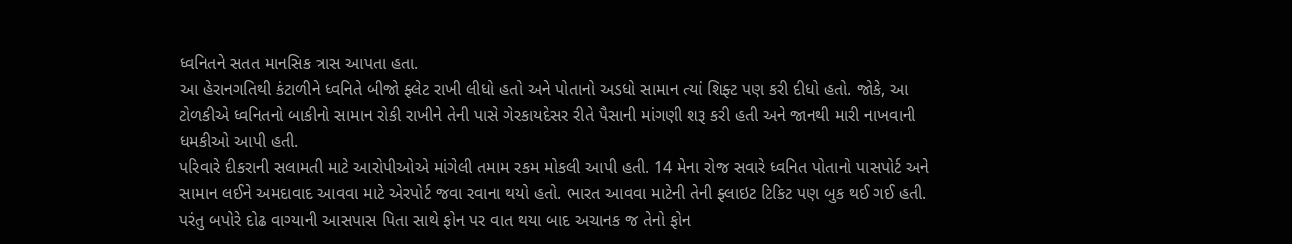ધ્વનિતને સતત માનસિક ત્રાસ આપતા હતા.
આ હેરાનગતિથી કંટાળીને ધ્વનિતે બીજો ફ્લેટ રાખી લીધો હતો અને પોતાનો અડધો સામાન ત્યાં શિફ્ટ પણ કરી દીધો હતો. જોકે, આ ટોળકીએ ધ્વનિતનો બાકીનો સામાન રોકી રાખીને તેની પાસે ગેરકાયદેસર રીતે પૈસાની માંગણી શરૂ કરી હતી અને જાનથી મારી નાખવાની ધમકીઓ આપી હતી.
પરિવારે દીકરાની સલામતી માટે આરોપીઓએ માંગેલી તમામ રકમ મોકલી આપી હતી. 14 મેના રોજ સવારે ધ્વનિત પોતાનો પાસપોર્ટ અને સામાન લઈને અમદાવાદ આવવા માટે એરપોર્ટ જવા રવાના થયો હતો. ભારત આવવા માટેની તેની ફ્લાઇટ ટિકિટ પણ બુક થઈ ગઈ હતી. પરંતુ બપોરે દોઢ વાગ્યાની આસપાસ પિતા સાથે ફોન પર વાત થયા બાદ અચાનક જ તેનો ફોન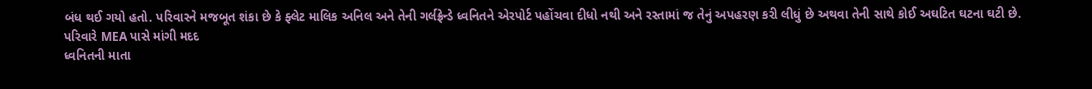બંધ થઈ ગયો હતો. પરિવારને મજબૂત શંકા છે કે ફ્લેટ માલિક અનિલ અને તેની ગર્લફ્રેન્ડે ધ્વનિતને એરપોર્ટ પહોંચવા દીધો નથી અને રસ્તામાં જ તેનું અપહરણ કરી લીધું છે અથવા તેની સાથે કોઈ અઘટિત ઘટના ઘટી છે.
પરિવારે MEA પાસે માંગી મદદ
ધ્વનિતની માતા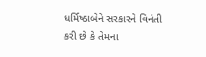ધર્મિષ્ઠાબેને સરકારને વિનંતી કરી છે કે તેમના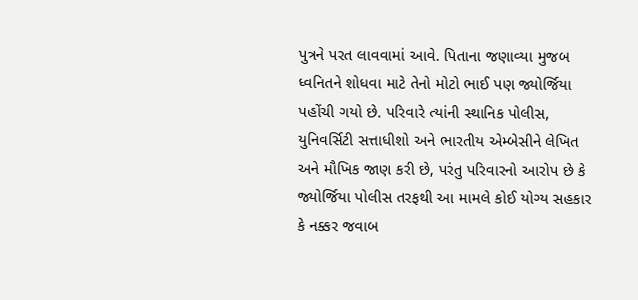પુત્રને પરત લાવવામાં આવે. પિતાના જણાવ્યા મુજબ ધ્વનિતને શોધવા માટે તેનો મોટો ભાઈ પણ જ્યોર્જિયા પહોંચી ગયો છે. પરિવારે ત્યાંની સ્થાનિક પોલીસ, યુનિવર્સિટી સત્તાધીશો અને ભારતીય એમ્બેસીને લેખિત અને મૌખિક જાણ કરી છે, પરંતુ પરિવારનો આરોપ છે કે જ્યોર્જિયા પોલીસ તરફથી આ મામલે કોઈ યોગ્ય સહકાર કે નક્કર જવાબ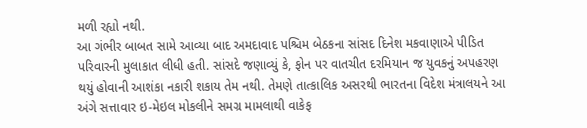મળી રહ્યો નથી.
આ ગંભીર બાબત સામે આવ્યા બાદ અમદાવાદ પશ્ચિમ બેઠકના સાંસદ દિનેશ મકવાણાએ પીડિત પરિવારની મુલાકાત લીધી હતી. સાંસદે જણાવ્યું કે, ફોન પર વાતચીત દરમિયાન જ યુવકનું અપહરણ થયું હોવાની આશંકા નકારી શકાય તેમ નથી. તેમણે તાત્કાલિક અસરથી ભારતના વિદેશ મંત્રાલયને આ અંગે સત્તાવાર ઇ-મેઇલ મોકલીને સમગ્ર મામલાથી વાકેફ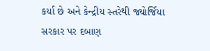કર્યા છે અને કેન્દ્રીય સ્તરેથી જ્યોર્જિયા સરકાર પર દબાણ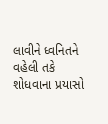લાવીને ધ્વનિતને વહેલી તકે શોધવાના પ્રયાસો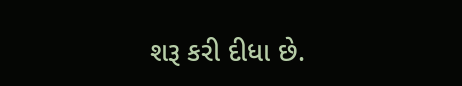શરૂ કરી દીધા છે.